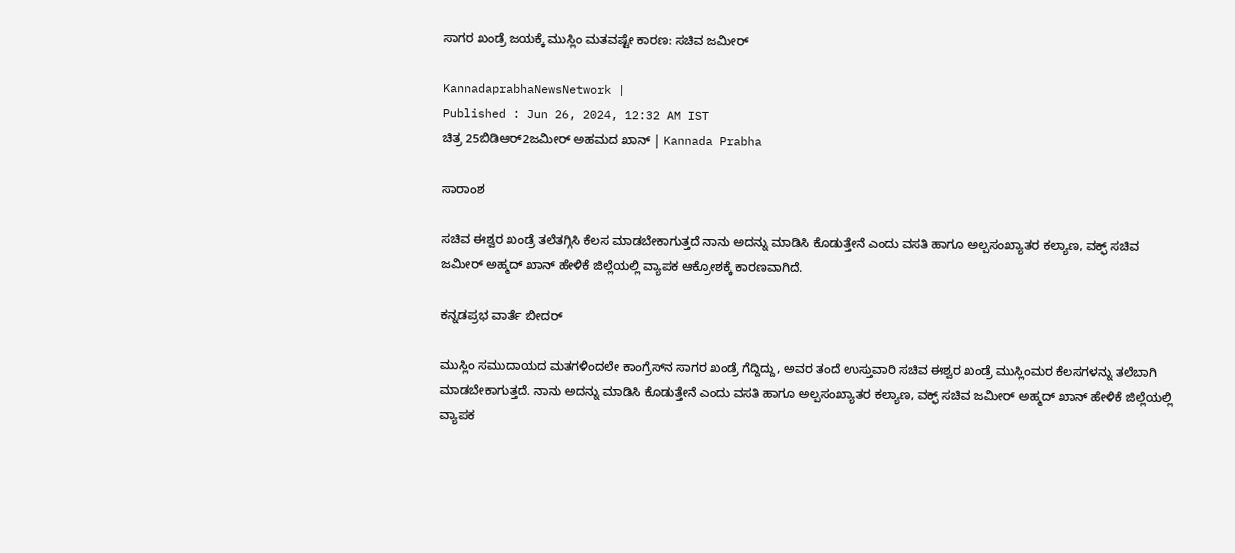ಸಾಗರ ಖಂಡ್ರೆ ಜಯಕ್ಕೆ ಮುಸ್ಲಿಂ ಮತವಷ್ಟೇ ಕಾರಣ: ಸಚಿವ ಜಮೀರ್‌

KannadaprabhaNewsNetwork |
Published : Jun 26, 2024, 12:32 AM IST
ಚಿತ್ರ 25ಬಿಡಿಆರ್‌2ಜಮೀರ್ ಅಹಮದ ಖಾನ್‌ | Kannada Prabha

ಸಾರಾಂಶ

ಸಚಿವ ಈಶ್ವರ ಖಂಡ್ರೆ ತಲೆತಗ್ಗಿಸಿ ಕೆಲಸ ಮಾಡಬೇಕಾಗುತ್ತದೆ ನಾನು ಅದನ್ನು ಮಾಡಿಸಿ ಕೊಡುತ್ತೇನೆ ಎಂದು ವಸತಿ ಹಾಗೂ ಅಲ್ಪಸಂಖ್ಯಾತರ ಕಲ್ಯಾಣ, ವಕ್ಫ್‌ ಸಚಿವ ಜಮೀರ್‌ ಅಹ್ಮದ್‌ ಖಾನ್‌ ಹೇಳಿಕೆ ಜಿಲ್ಲೆಯಲ್ಲಿ ವ್ಯಾಪಕ ಆಕ್ರೋಶಕ್ಕೆ ಕಾರಣವಾಗಿದೆ.

ಕನ್ನಡಪ್ರಭ ವಾರ್ತೆ ಬೀದರ್‌

ಮುಸ್ಲಿಂ ಸಮುದಾಯದ ಮತಗಳಿಂದಲೇ ಕಾಂಗ್ರೆಸ್‌ನ ಸಾಗರ ಖಂಡ್ರೆ ಗೆದ್ದಿದ್ದು, ಅವರ ತಂದೆ ಉಸ್ತುವಾರಿ ಸಚಿವ ಈಶ್ವರ ಖಂಡ್ರೆ ಮುಸ್ಲಿಂಮರ ಕೆಲಸಗಳನ್ನು ತಲೆಬಾಗಿ ಮಾಡಬೇಕಾಗುತ್ತದೆ. ನಾನು ಅದನ್ನು ಮಾಡಿಸಿ ಕೊಡುತ್ತೇನೆ ಎಂದು ವಸತಿ ಹಾಗೂ ಅಲ್ಪಸಂಖ್ಯಾತರ ಕಲ್ಯಾಣ, ವಕ್ಫ್‌ ಸಚಿವ ಜಮೀರ್‌ ಅಹ್ಮದ್‌ ಖಾನ್‌ ಹೇಳಿಕೆ ಜಿಲ್ಲೆಯಲ್ಲಿ ವ್ಯಾಪಕ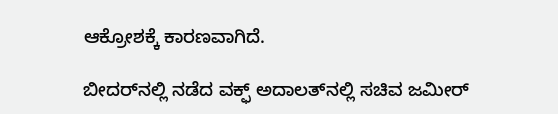ಆಕ್ರೋಶಕ್ಕೆ ಕಾರಣವಾಗಿದೆ.

ಬೀದರ್‌ನಲ್ಲಿ ನಡೆದ ವಕ್ಫ್‌ ಅದಾಲತ್‌ನಲ್ಲಿ ಸಚಿವ ಜಮೀರ್‌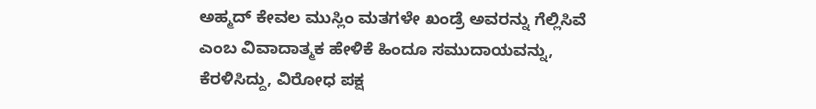ಅಹ್ಮದ್‌ ಕೇವಲ ಮುಸ್ಲಿಂ ಮತಗಳೇ ಖಂಡ್ರೆ ಅವರನ್ನು ಗೆಲ್ಲಿಸಿವೆ ಎಂಬ ವಿವಾದಾತ್ಮಕ ಹೇಳಿಕೆ ಹಿಂದೂ ಸಮುದಾಯವನ್ನು, ಕೆರಳಿಸಿದ್ದು, ವಿರೋಧ ಪಕ್ಷ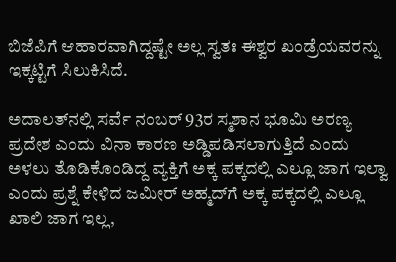ಬಿಜೆಪಿಗೆ ಆಹಾರವಾಗಿದ್ದಷ್ಟೇ ಅಲ್ಲ ಸ್ವತಃ ಈಶ್ವರ ಖಂಡ್ರೆಯವರನ್ನು ಇಕ್ಕಟ್ಟಿಗೆ ಸಿಲುಕಿಸಿದೆ.

ಅದಾಲತ್‌ನಲ್ಲಿ ಸರ್ವೆ ನಂಬರ್‌ 93ರ ಸ್ಮಶಾನ ಭೂಮಿ ಅರಣ್ಯ ಪ್ರದೇಶ ಎಂದು ವಿನಾ ಕಾರಣ ಅಡ್ಡಿಪಡಿಸಲಾಗುತ್ತಿದೆ ಎಂದು ಅಳಲು ತೊಡಿಕೊಂಡಿದ್ದ ವ್ಯಕ್ತಿಗೆ ಅಕ್ಕ ಪಕ್ಕದಲ್ಲಿ ಎಲ್ಲೂ ಜಾಗ ಇಲ್ವಾ ಎಂದು ಪ್ರಶ್ನೆ ಕೇಳಿದ ಜಮೀರ್‌ ಅಹ್ಮದ್‌ಗೆ ಅಕ್ಕ ಪಕ್ಕದಲ್ಲಿ ಎಲ್ಲೂ ಖಾಲಿ ಜಾಗ ಇಲ್ಲ,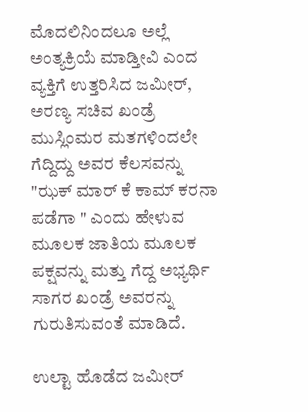ಮೊದಲಿನಿಂದಲೂ ಅಲ್ಲೆ ಅಂತ್ಯಕ್ರಿಯೆ ಮಾಡ್ತೀವಿ ಎಂದ ವ್ಯಕ್ತಿಗೆ ಉತ್ತರಿಸಿದ ಜಮೀರ್‌, ಅರಣ್ಯ ಸಚಿವ ಖಂಡ್ರೆ ಮುಸ್ಲಿಂಮರ ಮತಗಳಿಂದಲೇ ಗೆದ್ದಿದ್ದು ಅವರ ಕೆಲಸವನ್ನು "ಝಕ್‌ ಮಾರ್‌ ಕೆ ಕಾಮ್‌ ಕರನಾ ಪಡೆಗಾ " ಎಂದು ಹೇಳುವ ಮೂಲಕ ಜಾತಿಯ ಮೂಲಕ ಪಕ್ಷವನ್ನು ಮತ್ತು ಗೆದ್ದ ಅಭ್ಯರ್ಥಿ ಸಾಗರ ಖಂಡ್ರೆ ಅವರನ್ನು ಗುರುತಿಸುವಂತೆ ಮಾಡಿದೆ.

ಉಲ್ಟಾ ಹೊಡೆದ ಜಮೀರ್‌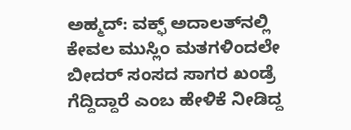ಅಹ್ಮದ್‌: ವಕ್ಫ್‌ ಅದಾಲತ್‌ನಲ್ಲಿ ಕೇವಲ ಮುಸ್ಲಿಂ ಮತಗಳಿಂದಲೇ ಬೀದರ್‌ ಸಂಸದ ಸಾಗರ ಖಂಡ್ರೆ ಗೆದ್ದಿದ್ದಾರೆ ಎಂಬ ಹೇಳಿಕೆ ನೀಡಿದ್ದ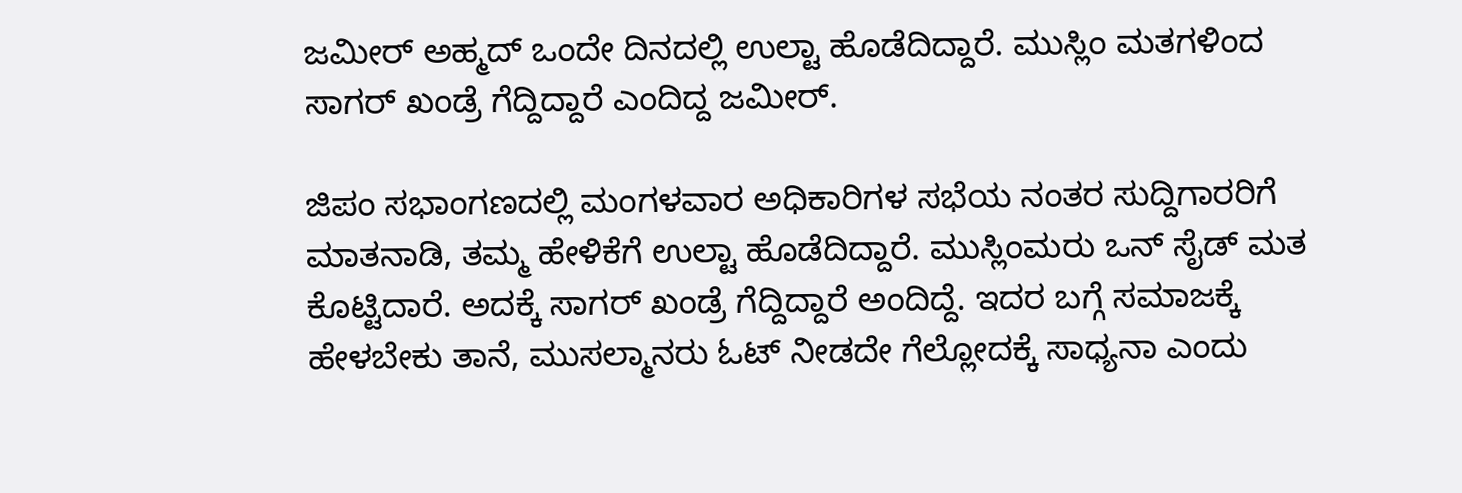ಜಮೀರ್‌ ಅಹ್ಮದ್‌ ಒಂದೇ ದಿನದಲ್ಲಿ ಉಲ್ಟಾ ಹೊಡೆದಿದ್ದಾರೆ. ಮುಸ್ಲಿಂ ಮತಗಳಿಂದ ಸಾಗರ್ ಖಂಡ್ರೆ ಗೆದ್ದಿದ್ದಾರೆ ಎಂದಿದ್ದ ಜಮೀರ್.

ಜಿಪಂ ಸಭಾಂಗಣದಲ್ಲಿ ಮಂಗಳವಾರ ಅಧಿಕಾರಿಗಳ ಸಭೆಯ ನಂತರ ಸುದ್ದಿಗಾರರಿಗೆ ಮಾತನಾಡಿ, ತಮ್ಮ ಹೇಳಿಕೆಗೆ ಉಲ್ಟಾ ಹೊಡೆದಿದ್ದಾರೆ. ಮುಸ್ಲಿಂಮರು ಒನ್‌ ಸೈಡ್‌ ಮತ ಕೊಟ್ಟಿದಾರೆ. ಅದಕ್ಕೆ ಸಾಗರ್‌ ಖಂಡ್ರೆ ಗೆದ್ದಿದ್ದಾರೆ ಅಂದಿದ್ದೆ. ಇದರ ಬಗ್ಗೆ ಸಮಾಜಕ್ಕೆ ಹೇಳಬೇಕು ತಾನೆ, ಮುಸಲ್ಮಾನರು ಓಟ್‌ ನೀಡದೇ ಗೆಲ್ಲೋದಕ್ಕೆ ಸಾಧ್ಯನಾ ಎಂದು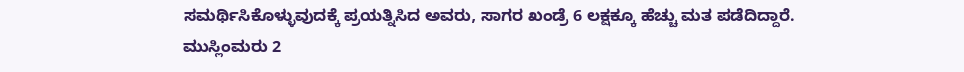ಸಮರ್ಥಿಸಿಕೊಳ್ಳುವುದಕ್ಕೆ ಪ್ರಯತ್ನಿಸಿದ ಅವರು, ಸಾಗರ ಖಂಡ್ರೆ 6 ಲಕ್ಷಕ್ಕೂ ಹೆಚ್ಚು ಮತ ಪಡೆದಿದ್ದಾರೆ. ಮುಸ್ಲಿಂಮರು 2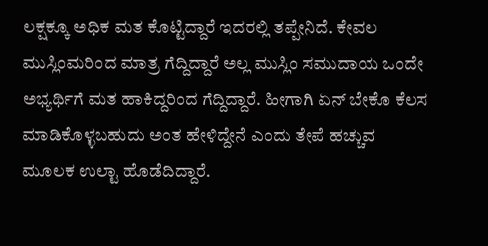ಲಕ್ಷಕ್ಕೂ ಅಧಿಕ ಮತ ಕೊಟ್ಟಿದ್ದಾರೆ ಇದರಲ್ಲಿ ತಪ್ಪೇನಿದೆ. ಕೇವಲ ಮುಸ್ಲಿಂಮರಿಂದ ಮಾತ್ರ ಗೆದ್ದಿದ್ದಾರೆ ಅಲ್ಲ ಮುಸ್ಲಿಂ ಸಮುದಾಯ ಒಂದೇ ಅಭ್ಯರ್ಥಿಗೆ ಮತ ಹಾಕಿದ್ದರಿಂದ ಗೆದ್ದಿದ್ದಾರೆ. ಹೀಗಾಗಿ ಏನ್‌ ಬೇಕೊ ಕೆಲಸ ಮಾಡಿಕೊಳ್ಳಬಹುದು ಅಂತ ಹೇಳಿದ್ದೇನೆ ಎಂದು ತೇಪೆ ಹಚ್ಚುವ ಮೂಲಕ ಉಲ್ಟಾ ಹೊಡೆದಿದ್ದಾರೆ.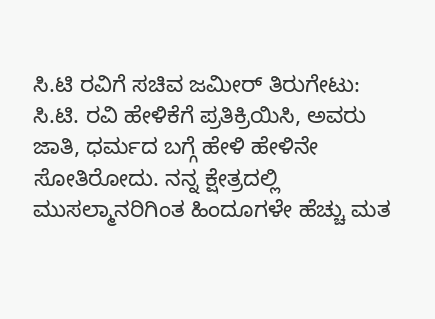ಸಿ.ಟಿ ರವಿಗೆ ಸಚಿವ ಜಮೀರ್‌ ತಿರುಗೇಟು: ಸಿ.ಟಿ. ರವಿ ಹೇಳಿಕೆಗೆ ಪ್ರತಿಕ್ರಿಯಿಸಿ, ಅವರು ಜಾತಿ, ಧರ್ಮದ ಬಗ್ಗೆ ಹೇಳಿ ಹೇಳಿನೇ ಸೋತಿರೋದು. ನನ್ನ ಕ್ಷೇತ್ರದಲ್ಲಿ ಮುಸಲ್ಮಾನರಿಗಿಂತ ಹಿಂದೂಗಳೇ ಹೆಚ್ಚು ಮತ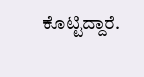ಕೊಟ್ಟಿದ್ದಾರೆ.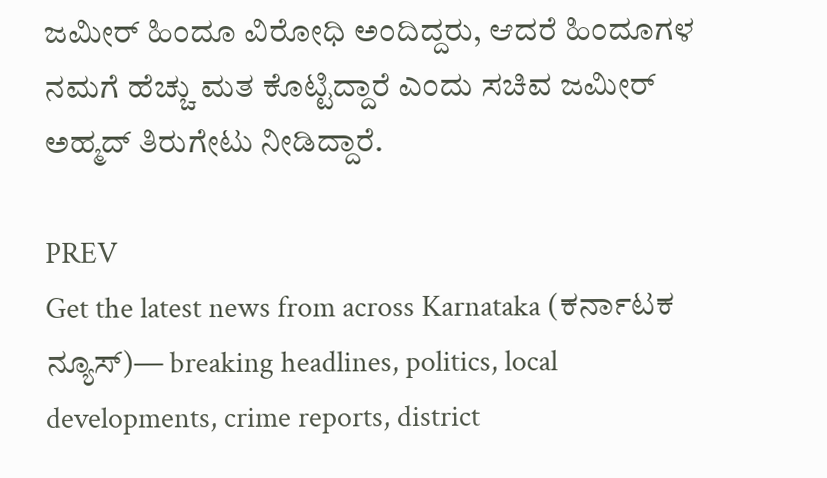ಜಮೀರ್‌ ಹಿಂದೂ ವಿರೋಧಿ ಅಂದಿದ್ದರು, ಆದರೆ ಹಿಂದೂಗಳ ನಮಗೆ ಹೆಚ್ಚು ಮತ ಕೊಟ್ಟಿದ್ದಾರೆ ಎಂದು ಸಚಿವ ಜಮೀರ್‌ ಅಹ್ಮದ್‌ ತಿರುಗೇಟು ನೀಡಿದ್ದಾರೆ.

PREV
Get the latest news from across Karnataka (ಕರ್ನಾಟಕ ನ್ಯೂಸ್)— breaking headlines, politics, local developments, crime reports, district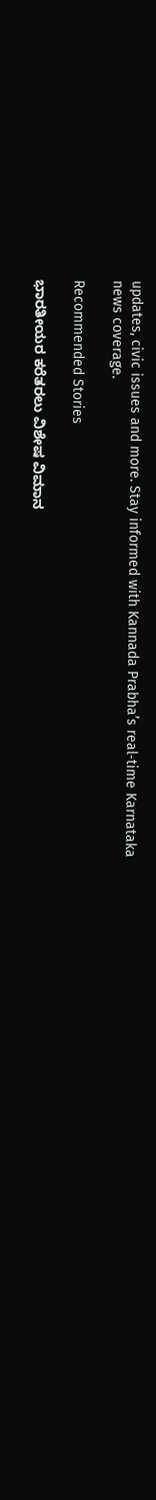updates, civic issues and more. Stay informed with Kannada Prabha’s real‑time Karnataka news coverage.

Recommended Stories

ಭಾರತೀಯರ ಕರೆತರಲು ವಿಶೇಷ ವಿಮಾನ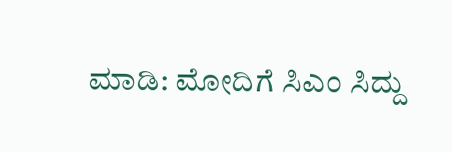ಮಾಡಿ: ಮೋದಿಗೆ ಸಿಎಂ ಸಿದ್ದು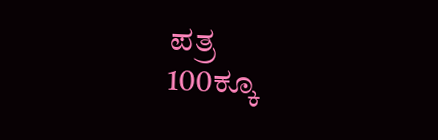ಪತ್ರ
100ಕ್ಕೂ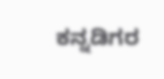ಕನ್ನಡಿಗರ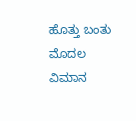ಹೊತ್ತು ಬಂತು ಮೊದಲ ವಿಮಾನ